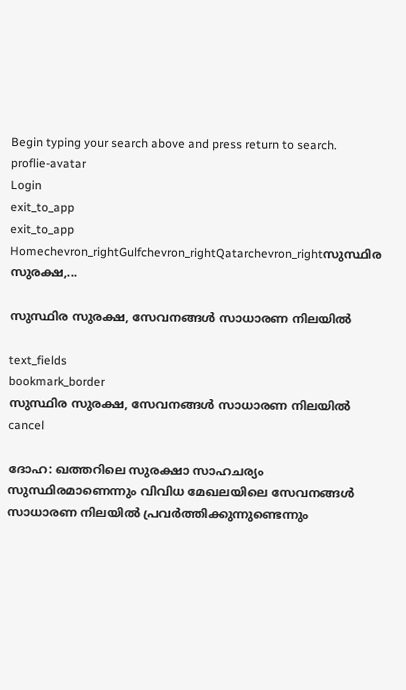Begin typing your search above and press return to search.
proflie-avatar
Login
exit_to_app
exit_to_app
Homechevron_rightGulfchevron_rightQatarchevron_rightസുസ്ഥിര സുരക്ഷ,...

സുസ്ഥിര സുരക്ഷ, സേവനങ്ങൾ സാധാരണ നിലയിൽ

text_fields
bookmark_border
സുസ്ഥിര സുരക്ഷ, സേവനങ്ങൾ സാധാരണ നിലയിൽ
cancel

ദോഹ: ഖത്തറിലെ സുരക്ഷാ സാഹചര്യം സുസ്ഥിരമാണെന്നും വിവിധ മേഖലയിലെ സേവനങ്ങൾ സാധാരണ നിലയിൽ പ്രവർത്തിക്കുന്നുണ്ടെന്നും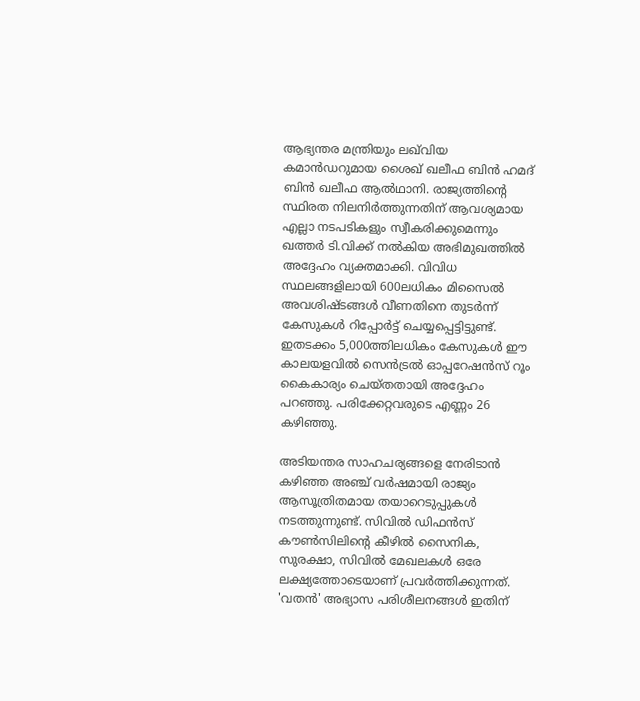ആഭ്യന്തര മന്ത്രിയും ലഖ്‌വിയ കമാൻഡറുമായ ശൈഖ് ഖലീഫ ബിൻ ഹമദ് ബിൻ ഖലീഫ ആൽഥാനി. രാജ്യത്തിന്റെ സ്ഥിരത നിലനിർത്തുന്നതിന് ആവശ്യമായ എല്ലാ നടപടികളും സ്വീകരിക്കുമെന്നും ഖത്തർ ടി.വിക്ക് നൽകിയ അഭിമുഖത്തിൽ അദ്ദേഹം വ്യക്തമാക്കി. വിവിധ സ്ഥലങ്ങളിലായി 600ലധികം മിസൈൽ അവശിഷ്ടങ്ങൾ വീണതിനെ തുടർന്ന് കേസുകൾ റിപ്പോർട്ട് ചെയ്യപ്പെട്ടിട്ടുണ്ട്. ഇതടക്കം 5,000ത്തിലധികം കേസുകൾ ഈ കാലയളവിൽ സെൻട്രൽ ഓപ്പറേഷൻസ് റൂം കൈകാര്യം ചെയ്തതായി അദ്ദേഹം പറഞ്ഞു. പരിക്കേറ്റവരുടെ എണ്ണം 26 കഴിഞ്ഞു.

അടിയന്തര സാഹചര്യങ്ങളെ നേരിടാൻ കഴിഞ്ഞ അഞ്ച് വർഷമായി രാജ്യം ആസൂത്രിതമായ തയാറെടുപ്പുകൾ നടത്തുന്നുണ്ട്. സിവിൽ ഡിഫൻസ് കൗൺസിലിന്റെ കീഴിൽ സൈനിക, സുരക്ഷാ, സിവിൽ മേഖലകൾ ഒരേ ലക്ഷ്യത്തോടെയാണ് പ്രവർത്തിക്കുന്നത്. 'വതൻ' അഭ്യാസ പരിശീലനങ്ങൾ ഇതിന്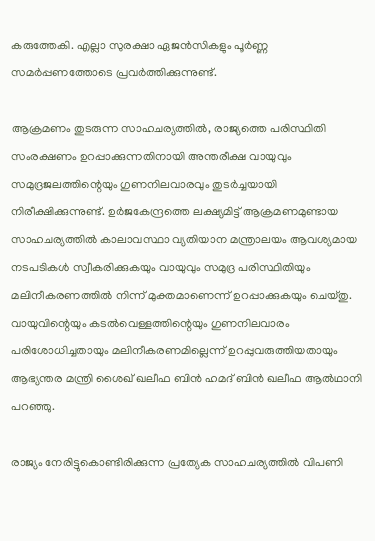കരുത്തേകി. എല്ലാ സുരക്ഷാ ഏജൻസികളും പൂർണ്ണ സമർപ്പണത്തോടെ പ്രവർത്തിക്കുന്നുണ്ട്.

ആക്രമണം തുടരുന്ന സാഹചര്യത്തിൽ, രാജ്യത്തെ പരിസ്ഥിതി സംരക്ഷണം ഉറപ്പാക്കുന്നതിനായി അന്തരീക്ഷ വായുവും സമുദ്രജലത്തിന്റെയും ഗുണനിലവാരവും തുടർച്ചയായി നിരീക്ഷിക്കുന്നുണ്ട്. ഉർജകേന്ദ്രത്തെ ലക്ഷ്യമിട്ട് ആക്രമണമുണ്ടായ സാഹചര്യത്തിൽ കാലാവസ്ഥാ വ്യതിയാന മന്ത്രാലയം ആവശ്യമായ നടപടികൾ സ്വീകരിക്കുകയും വായുവും സമുദ്ര പരിസ്ഥിതിയും മലിനീകരണത്തിൽ നിന്ന് മുക്തമാണെന്ന് ഉറപ്പാക്കുകയും ചെയ്തു. വായുവിന്റെയും കടൽവെള്ളത്തിന്റെയും ഗുണനിലവാരം പരിശോധിച്ചതായും മലിനീകരണമില്ലെന്ന് ഉറപ്പുവരുത്തിയതായും ആഭ്യന്തര മന്ത്രി ശൈഖ് ഖലീഫ ബിൻ ഹമദ് ബിൻ ഖലീഫ ആൽഥാനി പറഞ്ഞു.

രാജ്യം‌ നേരിട്ടുകൊണ്ടിരിക്കുന്ന പ്രത്യേക സാഹചര്യത്തിൽ വിപണി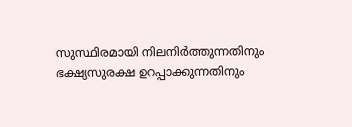സുസ്ഥിരമായി നിലനിർത്തുന്നതിനും ഭക്ഷ്യസുരക്ഷ ഉറപ്പാക്കുന്നതിനും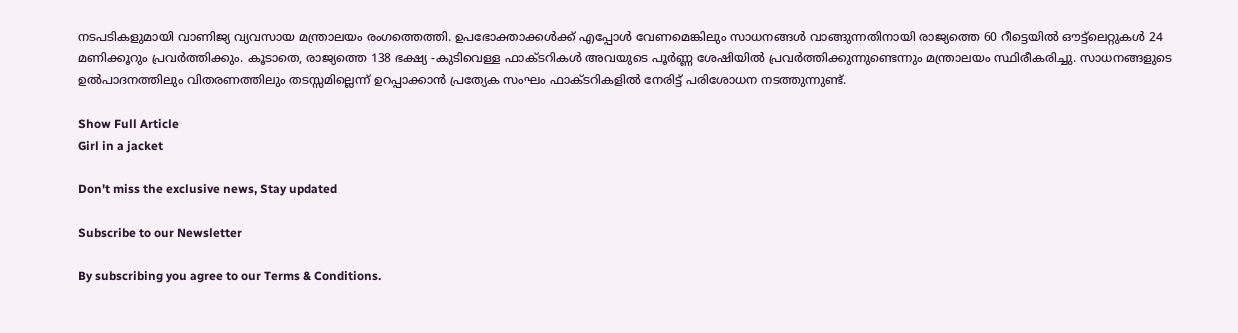നടപടികളുമായി വാണിജ്യ വ്യവസായ മന്ത്രാലയം രംഗത്തെത്തി. ഉപഭോക്താക്കൾക്ക് എപ്പോൾ വേണമെങ്കിലും സാധനങ്ങൾ വാങ്ങുന്നതിനായി രാജ്യത്തെ 60 റീട്ടെയിൽ ഔട്ട്‌ലെറ്റുകൾ 24 മണിക്കൂറും പ്രവർത്തിക്കും. കൂടാതെ, രാജ്യത്തെ 138 ഭക്ഷ്യ -കുടിവെള്ള ഫാക്ടറികൾ അവയുടെ പൂർണ്ണ ശേഷിയിൽ പ്രവർത്തിക്കുന്നുണ്ടെന്നും മന്ത്രാലയം സ്ഥിരീകരിച്ചു. സാധനങ്ങളുടെ ഉൽപാദനത്തിലും വിതരണത്തിലും തടസ്സമില്ലെന്ന് ഉറപ്പാക്കാൻ പ്രത്യേക സംഘം ഫാക്ടറികളിൽ നേരിട്ട് പരിശോധന നടത്തുന്നുണ്ട്.

Show Full Article
Girl in a jacket

Don't miss the exclusive news, Stay updated

Subscribe to our Newsletter

By subscribing you agree to our Terms & Conditions.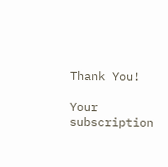Thank You!

Your subscription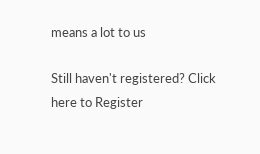means a lot to us

Still haven't registered? Click here to Register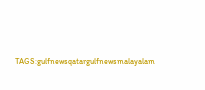TAGS:gulfnewsqatargulfnewsmalayalam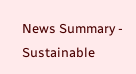News Summary - Sustainable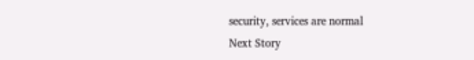security, services are normal
Next Story